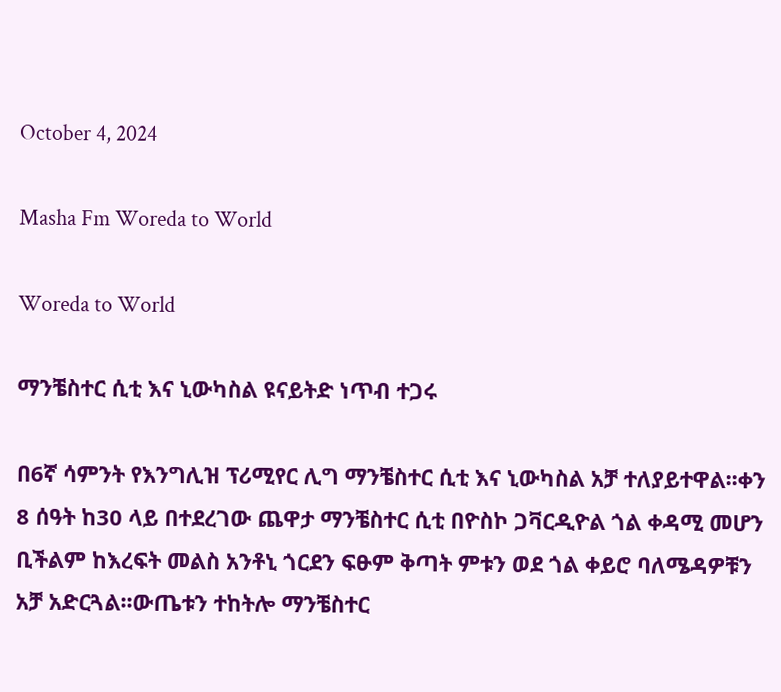October 4, 2024

Masha Fm Woreda to World

Woreda to World

ማንቼስተር ሲቲ እና ኒውካስል ዩናይትድ ነጥብ ተጋሩ

በ6ኛ ሳምንት የእንግሊዝ ፕሪሚየር ሊግ ማንቼስተር ሲቲ እና ኒውካስል አቻ ተለያይተዋል፡፡ቀን 8 ሰዓት ከ30 ላይ በተደረገው ጨዋታ ማንቼስተር ሲቲ በዮስኮ ጋቫርዲዮል ጎል ቀዳሚ መሆን ቢችልም ከእረፍት መልስ አንቶኒ ጎርደን ፍፁም ቅጣት ምቱን ወደ ጎል ቀይሮ ባለሜዳዎቹን አቻ አድርጓል፡፡ውጤቱን ተከትሎ ማንቼስተር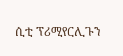ሲቲ ፕሪሚየርሊጉን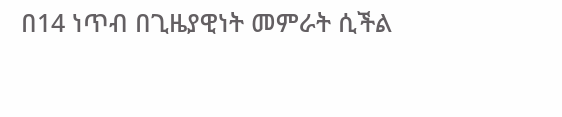በ14 ነጥብ በጊዜያዊነት መምራት ሲችል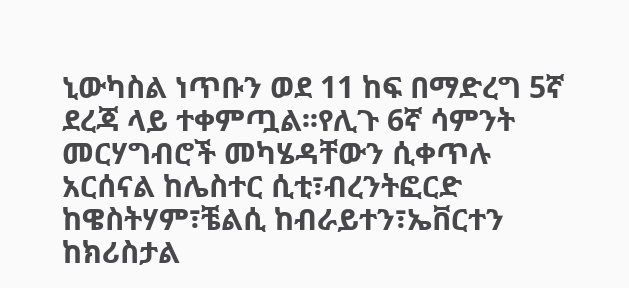ኒውካስል ነጥቡን ወደ 11 ከፍ በማድረግ 5ኛ ደረጃ ላይ ተቀምጧል፡፡የሊጉ 6ኛ ሳምንት መርሃግብሮች መካሄዳቸውን ሲቀጥሉ አርሰናል ከሌስተር ሲቲ፣ብረንትፎርድ ከዌስትሃም፣ቼልሲ ከብራይተን፣ኤቨርተን ከክሪስታል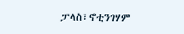ፓላስ፣ኖቲንገሃም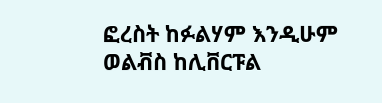ፎረስት ከፉልሃም እንዲሁም ወልቭስ ከሊቨርፑል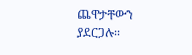ጨዋታቸውን ያደርጋሉ፡፡